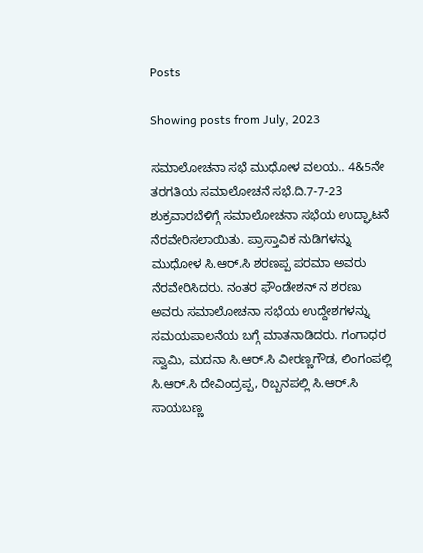Posts

Showing posts from July, 2023

ಸಮಾಲೋಚನಾ ಸಭೆ ಮುಧೋಳ ವಲಯ.. 4&5ನೇ ತರಗತಿಯ ಸಮಾಲೋಚನೆ ಸಭೆ.ದಿ.7-7-23 ಶುಕ್ರವಾರಬೆಳಿಗ್ಗೆ ಸಮಾಲೋಚನಾ ಸಭೆಯ ಉದ್ಘಾಟನೆ ನೆರವೇರಿಸಲಾಯಿತು. ಪ್ರಾಸ್ತಾವಿಕ ನುಡಿಗಳನ್ನು ಮುಧೋಳ ಸಿ.ಆರ್.ಸಿ ಶರಣಪ್ಪ ಪರಮಾ‌ ಅವರು ನೆರವೇರಿಸಿದರು. ನಂತರ ಫೌಂಡೇಶನ್ ನ ಶರಣು ಅವರು ಸಮಾಲೋಚನಾ ಸಭೆಯ ಉದ್ದೇಶಗಳನ್ನು ಸಮಯಪಾಲನೆಯ ಬಗ್ಗೆ ಮಾತನಾಡಿದರು. ಗಂಗಾಧರ ಸ್ವಾಮಿ, ಮದನಾ ಸಿ.ಆರ್.ಸಿ ವೀರಣ್ಣಗೌಡ, ಲಿಂಗಂಪಲ್ಲಿ ಸಿ.ಆರ್.ಸಿ ದೇವಿಂದ್ರಪ್ಪ, ರಿಬ್ಬನಪಲ್ಲಿ ಸಿ.ಆರ್.ಸಿ ಸಾಯಬಣ್ಣ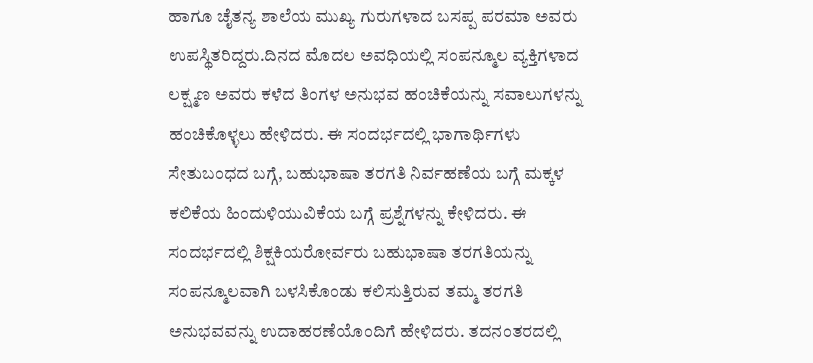ಹಾಗೂ ಚೈತನ್ಯ ಶಾಲೆಯ ಮುಖ್ಯ ಗುರುಗಳಾದ ಬಸಪ್ಪ ಪರಮಾ ಅವರು ಉಪಸ್ಥಿತರಿದ್ದರು.ದಿನದ ಮೊದಲ ಅವಧಿಯಲ್ಲಿ ಸಂಪನ್ಮೂಲ ವ್ಯಕ್ತಿಗಳಾದ ಲಕ್ಷ್ಮಣ ಅವರು ಕಳೆದ ತಿಂಗಳ ಅನುಭವ ಹಂಚಿಕೆಯನ್ನು ಸವಾಲುಗಳನ್ನು ಹಂಚಿಕೊಳ್ಳಲು ಹೇಳಿದರು. ಈ ಸಂದರ್ಭದಲ್ಲಿ ಭಾಗಾರ್ಥಿಗಳು ಸೇತುಬಂಧದ ಬಗ್ಗೆ, ಬಹುಭಾಷಾ ತರಗತಿ ನಿರ್ವಹಣೆಯ ಬಗ್ಗೆ ಮಕ್ಕಳ ಕಲಿಕೆಯ ಹಿಂದುಳಿಯುವಿಕೆಯ ಬಗ್ಗೆ ಪ್ರಶ್ನೆಗಳನ್ನು ಕೇಳಿದರು. ಈ ಸಂದರ್ಭದಲ್ಲಿ ಶಿಕ್ಷಕಿಯರೋರ್ವರು ಬಹುಭಾಷಾ ತರಗತಿಯನ್ನು ಸಂಪನ್ಮೂಲವಾಗಿ ಬಳಸಿಕೊಂಡು ಕಲಿಸುತ್ತಿರುವ ತಮ್ಮ ತರಗತಿ ಅನುಭವವನ್ನು ಉದಾಹರಣೆಯೊಂದಿಗೆ ಹೇಳಿದರು. ತದನಂತರದಲ್ಲಿ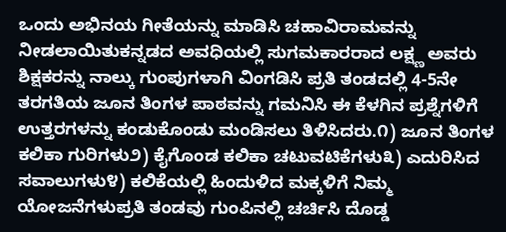ಒಂದು ಅಭಿನಯ ಗೀತೆಯನ್ನು ಮಾಡಿಸಿ ಚಹಾವಿರಾಮವನ್ನು ನೀಡಲಾಯಿತುಕನ್ನಡದ ಅವಧಿಯಲ್ಲಿ ಸುಗಮಕಾರರಾದ ಲಕ್ಷ್ಣ ಅವರು ಶಿಕ್ಷಕರನ್ನು ನಾಲ್ಕು ಗುಂಪುಗಳಾಗಿ ವಿಂಗಡಿಸಿ ಪ್ರತಿ ತಂಡದಲ್ಲಿ 4-5ನೇ ತರಗತಿಯ ಜೂನ ತಿಂಗಳ ಪಾಠವನ್ನು ಗಮನಿಸಿ ಈ ಕೆಳಗಿನ ಪ್ರಶ್ನೆಗಳಿಗೆ ಉತ್ತರಗಳನ್ನು ಕಂಡುಕೊಂಡು ಮಂಡಿಸಲು ತಿಳಿಸಿದರು.೧) ಜೂನ ತಿಂಗಳ ಕಲಿಕಾ ಗುರಿಗಳು೨) ಕೈಗೊಂಡ ಕಲಿಕಾ ಚಟುವಟಿಕೆಗಳು೩) ಎದುರಿಸಿದ ಸವಾಲುಗಳು೪) ಕಲಿಕೆಯಲ್ಲಿ ಹಿಂದುಳಿದ ಮಕ್ಕಳಿಗೆ ನಿಮ್ಮ ಯೋಜನೆಗಳುಪ್ರತಿ ತಂಡವು ಗುಂಪಿನಲ್ಲಿ ಚರ್ಚಿಸಿ ದೊಡ್ಡ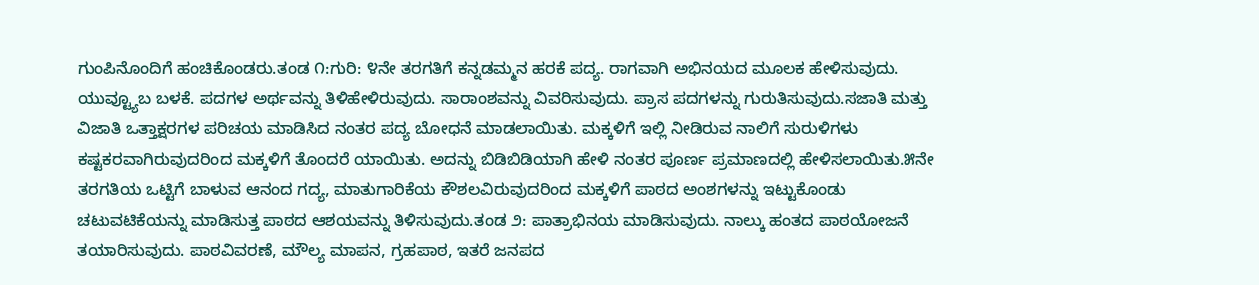ಗುಂಪಿನೊಂದಿಗೆ ಹಂಚಿಕೊಂಡರು.ತಂಡ ೧:ಗುರಿ: ೪ನೇ ತರಗತಿಗೆ ಕನ್ನಡಮ್ಮನ ಹರಕೆ ಪದ್ಯ. ರಾಗವಾಗಿ ಅಭಿನಯದ ಮೂಲಕ ಹೇಳಿಸುವುದು. ಯುವ್ಟ್ಯೂಬ ಬಳಕೆ. ಪದಗಳ ಅರ್ಥವನ್ನು ತಿಳಿಹೇಳಿರುವುದು. ಸಾರಾಂಶವನ್ನು ವಿವರಿಸುವುದು. ಪ್ರಾಸ ಪದಗಳನ್ನು ಗುರುತಿಸುವುದು.ಸಜಾತಿ ಮತ್ತು ವಿಜಾತಿ ಒತ್ತಾಕ್ಷರಗಳ ಪರಿಚಯ ಮಾಡಿಸಿದ ನಂತರ ಪದ್ಯ ಬೋಧನೆ ಮಾಡಲಾಯಿತು. ಮಕ್ಕಳಿಗೆ ಇಲ್ಲಿ ನೀಡಿರುವ ನಾಲಿಗೆ ಸುರುಳಿಗಳು ಕಷ್ಟಕರವಾಗಿರುವುದರಿಂದ ಮಕ್ಕಳಿಗೆ ತೊಂದರೆ ಯಾಯಿತು. ಅದನ್ನು ಬಿಡಿಬಿಡಿಯಾಗಿ ಹೇಳಿ ನಂತರ ಪೂರ್ಣ ಪ್ರಮಾಣದಲ್ಲಿ ಹೇಳಿಸಲಾಯಿತು.೫ನೇ ತರಗತಿಯ ಒಟ್ಟಿಗೆ ಬಾಳುವ ಆನಂದ ಗದ್ಯ, ಮಾತುಗಾರಿಕೆಯ ಕೌಶಲವಿರುವುದರಿಂದ ಮಕ್ಕಳಿಗೆ ಪಾಠದ ಅಂಶಗಳನ್ನು ಇಟ್ಟುಕೊಂಡು ಚಟುವಟಿಕೆಯನ್ನು ಮಾಡಿಸುತ್ತ ಪಾಠದ ಆಶಯವನ್ನು ತಿಳಿಸುವುದು.ತಂಡ ೨: ಪಾತ್ರಾಭಿನಯ ಮಾಡಿಸುವುದು. ನಾಲ್ಕು ಹಂತದ ಪಾಠಯೋಜನೆ ತಯಾರಿಸುವುದು. ಪಾಠವಿವರಣೆ, ಮೌಲ್ಯ ಮಾಪನ, ಗ್ರಹಪಾಠ, ಇತರೆ ಜನಪದ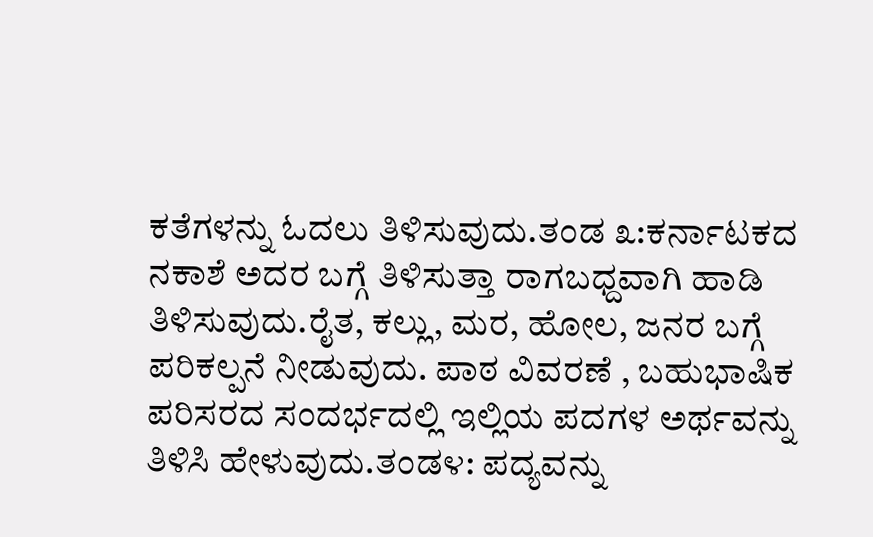ಕತೆಗಳನ್ನು ಓದಲು ತಿಳಿಸುವುದು.ತಂಡ ೩:ಕರ್ನಾಟಕದ ನಕಾಶೆ ಅದರ ಬಗ್ಗೆ ತಿಳಿಸುತ್ತಾ ರಾಗಬಧ್ದವಾಗಿ ಹಾಡಿ ತಿಳಿಸುವುದು.ರೈತ, ಕಲ್ಲು, ಮರ, ಹೋಲ, ಜನರ ಬಗ್ಗೆ ಪರಿಕಲ್ಪನೆ ನೀಡುವುದು. ಪಾಠ ವಿವರಣೆ , ಬಹುಭಾಷಿಕ ಪರಿಸರದ ಸಂದರ್ಭದಲ್ಲಿ ಇಲ್ಲಿಯ ಪದಗಳ ಅರ್ಥವನ್ನು ತಿಳಿಸಿ ಹೇಳುವುದು.ತಂಡ೪: ಪದ್ಯವನ್ನು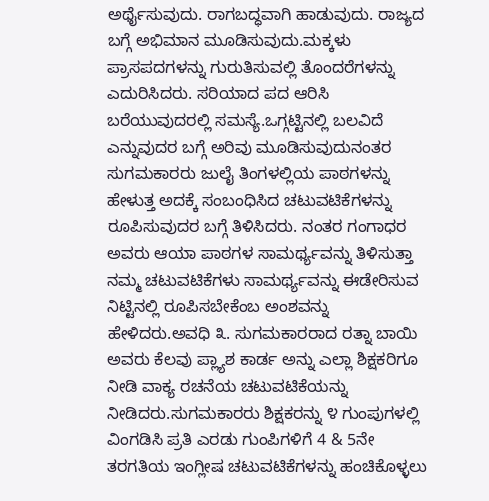ಅರ್ಥೈಸುವುದು. ರಾಗಬದ್ಧವಾಗಿ ಹಾಡುವುದು. ರಾಜ್ಯದ ಬಗ್ಗೆ ಅಭಿಮಾನ ಮೂಡಿಸುವುದು.ಮಕ್ಕಳು ಪ್ರಾಸಪದಗಳನ್ನು ಗುರುತಿಸುವಲ್ಲಿ ತೊಂದರೆಗಳನ್ನು ಎದುರಿಸಿದರು. ಸರಿಯಾದ ಪದ ಆರಿಸಿ ಬರೆಯುವುದರಲ್ಲಿ ಸಮಸ್ಯೆ.ಒಗ್ಗಟ್ಟಿನಲ್ಲಿ ಬಲವಿದೆ ಎನ್ನುವುದರ ಬಗ್ಗೆ ಅರಿವು ಮೂಡಿಸುವುದುನಂತರ ಸುಗಮಕಾರರು ಜುಲೈ ತಿಂಗಳಲ್ಲಿಯ ಪಾಠಗಳನ್ನು ಹೇಳುತ್ತ ಅದಕ್ಕೆ ಸಂಬಂಧಿಸಿದ ಚಟುವಟಿಕೆಗಳನ್ನು ರೂಪಿಸುವುದರ ಬಗ್ಗೆ ತಿಳಿಸಿದರು. ನಂತರ ಗಂಗಾಧರ ಅವರು ಆಯಾ ಪಾಠಗಳ ಸಾಮರ್ಥ್ಯವನ್ನು ತಿಳಿಸುತ್ತಾ ನಮ್ಮ ಚಟುವಟಿಕೆಗಳು ಸಾಮರ್ಥ್ಯವನ್ನು ಈಡೇರಿಸುವ ನಿಟ್ಟಿನಲ್ಲಿ ರೂಪಿಸಬೇಕೆಂಬ ಅಂಶವನ್ನು ಹೇಳಿದರು.ಅವಧಿ ೩. ಸುಗಮಕಾರರಾದ ರತ್ನಾ ಬಾಯಿ ಅವರು ಕೆಲವು ಪ್ಲ್ಯಾಶ ಕಾರ್ಡ ಅನ್ನು ಎಲ್ಲಾ ಶಿಕ್ಷಕರಿಗೂ ನೀಡಿ ವಾಕ್ಯ ರಚನೆಯ ಚಟುವಟಿಕೆಯನ್ನು ನೀಡಿದರು.ಸುಗಮಕಾರರು ಶಿಕ್ಷಕರನ್ನು ೪ ಗುಂಪುಗಳಲ್ಲಿ ವಿಂಗಡಿಸಿ ಪ್ರತಿ ಎರಡು ಗುಂಪಿಗಳಿಗೆ 4 & 5ನೇ ತರಗತಿಯ ಇಂಗ್ಲೀಷ ಚಟುವಟಿಕೆಗಳನ್ನು ಹಂಚಿಕೊಳ್ಳಲು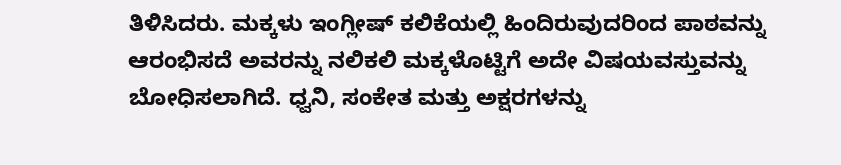ತಿಳಿಸಿದರು. ಮಕ್ಕಳು ಇಂಗ್ಲೀಷ್ ಕಲಿಕೆಯಲ್ಲಿ ಹಿಂದಿರುವುದರಿಂದ ಪಾಠವನ್ನು ಆರಂಭಿಸದೆ ಅವರನ್ನು ನಲಿಕಲಿ ಮಕ್ಕಳೊಟ್ಟಿಗೆ ಅದೇ ವಿಷಯವಸ್ತುವನ್ನು ಬೋಧಿಸಲಾಗಿದೆ. ಧ್ವನಿ, ಸಂಕೇತ ಮತ್ತು ಅಕ್ಷರಗಳನ್ನು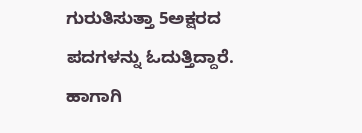ಗುರುತಿಸುತ್ತಾ 5ಅಕ್ಷರದ ಪದಗಳನ್ನು ಓದುತ್ತಿದ್ದಾರೆ. ಹಾಗಾಗಿ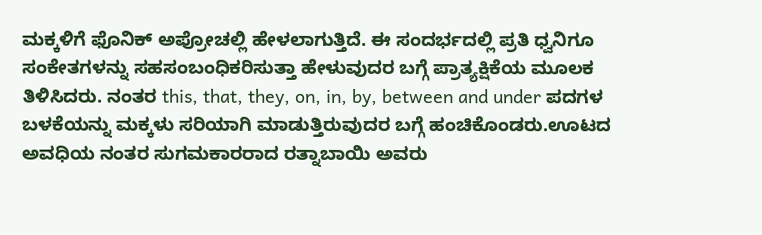ಮಕ್ಕಳಿಗೆ ಫೊನಿಕ್ ಅಪ್ರೋಚಲ್ಲಿ ಹೇಳಲಾಗುತ್ತಿದೆ. ಈ ಸಂದರ್ಭದಲ್ಲಿ ಪ್ರತಿ ಧ್ವನಿಗೂ ಸಂಕೇತಗಳನ್ನು ಸಹಸಂಬಂಧಿಕರಿಸುತ್ತಾ ಹೇಳುವುದರ ಬಗ್ಗೆ ಪ್ರಾತ್ಯಕ್ಷಿಕೆಯ ಮೂಲಕ ತಿಳಿಸಿದರು. ನಂತರ this, that, they, on, in, by, between and under ಪದಗಳ ಬಳಕೆಯನ್ನು ಮಕ್ಕಳು ಸರಿಯಾಗಿ ಮಾಡುತ್ತಿರುವುದರ ಬಗ್ಗೆ ಹಂಚಿಕೊಂಡರು.ಊಟದ ಅವಧಿಯ ನಂತರ ಸುಗಮಕಾರರಾದ ರತ್ನಾಬಾಯಿ ಅವರು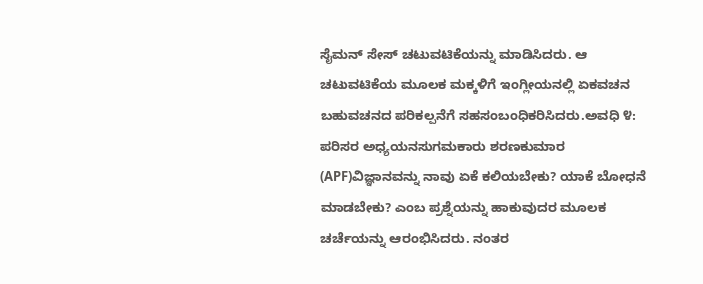ಸೈಮನ್ ಸೇಸ್ ಚಟುವಟಿಕೆಯನ್ನು ಮಾಡಿಸಿದರು. ಆ ಚಟುವಟಿಕೆಯ ಮೂಲಕ ಮಕ್ಕಳಿಗೆ ಇಂಗ್ಲೀಯನಲ್ಲಿ ಏಕವಚನ ಬಹುವಚನದ ಪರಿಕಲ್ಪನೆಗೆ ಸಹಸಂಬಂಧಿಕರಿಸಿದರು.ಅವಧಿ ೪: ಪರಿಸರ ಅಧ್ಯಯನಸುಗಮಕಾರು ಶರಣಕುಮಾರ (APF)ವಿಜ್ಞಾನವನ್ನು ನಾವು ಏಕೆ ಕಲಿಯಬೇಕು? ಯಾಕೆ ಬೋಧನೆ ಮಾಡಬೇಕು? ಎಂಬ ಪ್ರಶ್ನೆಯನ್ನು ಹಾಕುವುದರ ಮೂಲಕ ಚರ್ಚೆಯನ್ನು ಆರಂಭಿಸಿದರು. ನಂತರ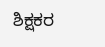ಶಿಕ್ಷಕರ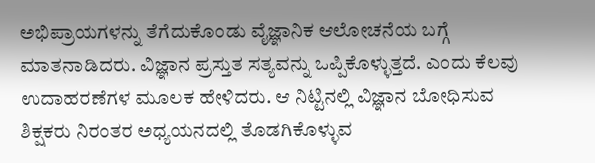ಅಭಿಪ್ರಾಯಗಳನ್ನು ತೆಗೆದುಕೊಂಡು ವೈಜ್ಞಾನಿಕ ಆಲೋಚನೆಯ ಬಗ್ಗೆ ಮಾತನಾಡಿದರು. ವಿಜ್ಞಾನ ಪ್ರಸ್ತುತ ಸತ್ಯವನ್ನು ಒಪ್ಪಿಕೊಳ್ಳುತ್ತದೆ. ಎಂದು ಕೆಲವು ಉದಾಹರಣೆಗಳ ಮೂಲಕ ಹೇಳಿದರು. ಆ ನಿಟ್ಟಿನಲ್ಲಿ ವಿಜ್ಞಾನ ಬೋಧಿಸುವ ಶಿಕ್ಷಕರು ನಿರಂತರ ಅಧ್ಯಯನದಲ್ಲಿ ತೊಡಗಿಕೊಳ್ಳುವ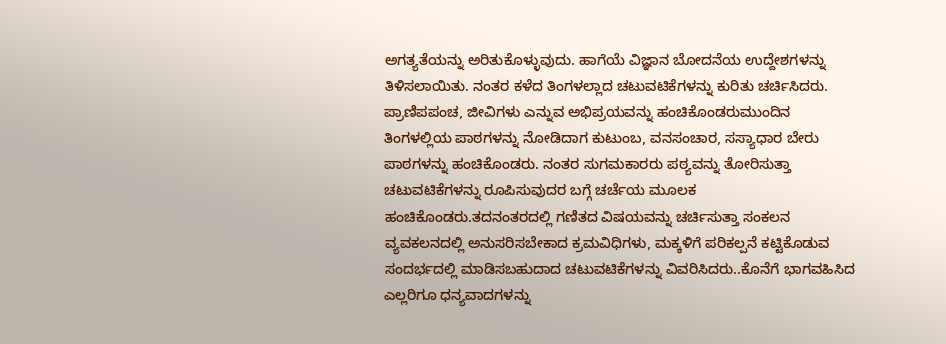ಅಗತ್ಯತೆಯನ್ನು ಅರಿತುಕೊಳ್ಳುವುದು. ಹಾಗೆಯೆ ವಿಜ್ಞಾನ ಬೋದನೆಯ ಉದ್ದೇಶಗಳನ್ನು ತಿಳಿಸಲಾಯಿತು. ನಂತರ ಕಳೆದ ತಿಂಗಳಲ್ಲಾದ ಚಟುವಟಿಕೆಗಳನ್ನು ಕುರಿತು ಚರ್ಚಿಸಿದರು. ಪ್ರಾಣಿಪಪಂಚ, ಜೀವಿಗಳು ಎನ್ನುವ ಅಭಿಪ್ರಯವನ್ನು ಹಂಚಿಕೊಂಡರುಮುಂದಿನ ತಿಂಗಳಲ್ಲಿಯ ಪಾಠಗಳನ್ನು ನೋಡಿದಾಗ ಕುಟುಂಬ, ವನಸಂಚಾರ, ಸಸ್ಯಾಧಾರ ಬೇರು ಪಾಠಗಳನ್ನು ಹಂಚಿಕೊಂಡರು. ನಂತರ ಸುಗಮಕಾರರು ಪಠ್ಯವನ್ನು ತೋರಿಸುತ್ತಾ ಚಟುವಟಿಕೆಗಳನ್ನು ರೂಪಿಸುವುದರ ಬಗ್ಗೆ ಚರ್ಚೆಯ ಮೂಲಕ ಹಂಚಿಕೊಂಡರು.ತದನಂತರದಲ್ಲಿ ಗಣಿತದ ವಿಷಯವನ್ನು ಚರ್ಚಿಸುತ್ತಾ ಸಂಕಲನ ವ್ಯವಕಲನದಲ್ಲಿ ಅನುಸರಿಸಬೇಕಾದ ಕ್ರಮವಿಧಿಗಳು, ಮಕ್ಕಳಿಗೆ ಪರಿಕಲ್ಪನೆ ಕಟ್ಟಿಕೊಡುವ ಸಂದರ್ಭದಲ್ಲಿ ಮಾಡಿಸಬಹುದಾದ ಚಟುವಟಿಕೆಗಳನ್ನು ವಿವರಿಸಿದರು..ಕೊನೆಗೆ ಭಾಗವಹಿಸಿದ ಎಲ್ಲರಿಗೂ ಧನ್ಯವಾದಗಳನ್ನು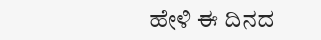ಹೇಳಿ ಈ ದಿನದ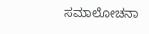ಸಮಾಲೋಚನಾ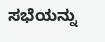ಸಭೆಯನ್ನು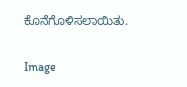ಕೊನೆಗೊಳಿಸಲಾಯಿತು.

Image